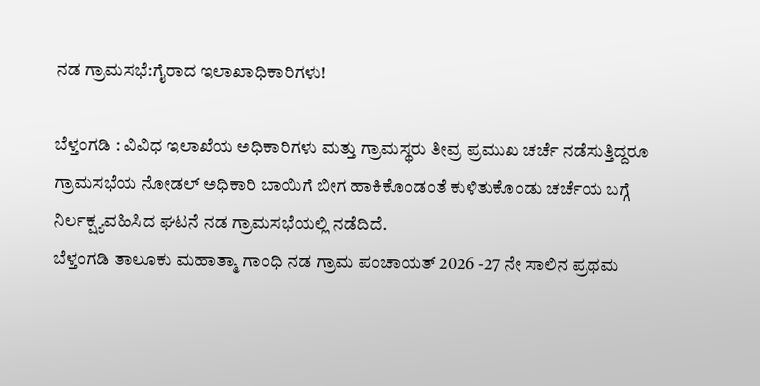ನಡ ಗ್ರಾಮಸಭೆ:ಗೈರಾದ ಇಲಾಖಾಧಿಕಾರಿಗಳು!

ಬೆಳ್ತಂಗಡಿ : ವಿವಿಧ ಇಲಾಖೆಯ ಅಧಿಕಾರಿಗಳು ಮತ್ತು ಗ್ರಾಮಸ್ಥರು ತೀವ್ರ ಪ್ರಮುಖ ಚರ್ಚೆ ನಡೆಸುತ್ತಿದ್ದರೂ ಗ್ರಾಮಸಭೆಯ ನೋಡಲ್ ಅಧಿಕಾರಿ ಬಾಯಿಗೆ ಬೀಗ ಹಾಕಿಕೊಂಡಂತೆ ಕುಳಿತುಕೊಂಡು ಚರ್ಚೆಯ ಬಗ್ಗೆ ನಿರ್ಲಕ್ಷ್ಯವಹಿಸಿದ ಘಟನೆ ನಡ ಗ್ರಾಮಸಭೆಯಲ್ಲಿ ನಡೆದಿದೆ.
ಬೆಳ್ತಂಗಡಿ ತಾಲೂಕು ಮಹಾತ್ಮಾ ಗಾಂಧಿ ನಡ ಗ್ರಾಮ ಪಂಚಾಯತ್ 2026 -27 ನೇ ಸಾಲಿನ ಪ್ರಥಮ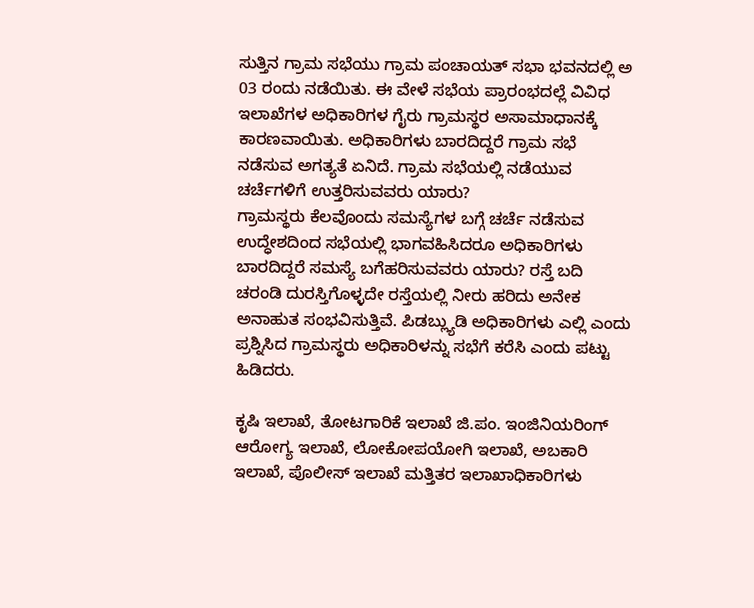ಸುತ್ತಿನ ಗ್ರಾಮ ಸಭೆಯು ಗ್ರಾಮ ಪಂಚಾಯತ್ ಸಭಾ ಭವನದಲ್ಲಿ ಅ 03 ರಂದು ನಡೆಯಿತು. ಈ ವೇಳೆ ಸಭೆಯ ಪ್ರಾರಂಭದಲ್ಲೆ ವಿವಿಧ ಇಲಾಖೆಗಳ ಅಧಿಕಾರಿಗಳ ಗೈರು ಗ್ರಾಮಸ್ಥರ ಅಸಾಮಾಧಾನಕ್ಕೆ ಕಾರಣವಾಯಿತು. ಅಧಿಕಾರಿಗಳು ಬಾರದಿದ್ದರೆ ಗ್ರಾಮ ಸಭೆ ನಡೆಸುವ ಅಗತ್ಯತೆ ಏನಿದೆ. ಗ್ರಾಮ ಸಭೆಯಲ್ಲಿ ನಡೆಯುವ ಚರ್ಚೆಗಳಿಗೆ ಉತ್ತರಿಸುವವರು ಯಾರು?
ಗ್ರಾಮಸ್ಥರು ಕೆಲವೊಂದು ಸಮಸ್ಯೆಗಳ ಬಗ್ಗೆ ಚರ್ಚೆ ನಡೆಸುವ ಉದ್ಧೇಶದಿಂದ ಸಭೆಯಲ್ಲಿ ಭಾಗವಹಿಸಿದರೂ ಅಧಿಕಾರಿಗಳು ಬಾರದಿದ್ದರೆ ಸಮಸ್ಯೆ ಬಗೆಹರಿಸುವವರು ಯಾರು? ರಸ್ತೆ ಬದಿ ಚರಂಡಿ ದುರಸ್ತಿಗೊಳ್ಳದೇ ರಸ್ತೆಯಲ್ಲಿ ನೀರು ಹರಿದು ಅನೇಕ ಅನಾಹುತ ಸಂಭವಿಸುತ್ತಿವೆ. ಪಿಡಬ್ಲ್ಯುಡಿ ಅಧಿಕಾರಿಗಳು ಎಲ್ಲಿ ಎಂದು ಪ್ರಶ್ನಿಸಿದ ಗ್ರಾಮಸ್ಥರು ಅಧಿಕಾರಿಳನ್ನು ಸಭೆಗೆ ಕರೆಸಿ ಎಂದು ಪಟ್ಟು ಹಿಡಿದರು.

ಕೃಷಿ ಇಲಾಖೆ, ತೋಟಗಾರಿಕೆ ಇಲಾಖೆ ಜಿ.ಪಂ. ಇಂಜಿನಿಯರಿಂಗ್ ಆರೋಗ್ಯ ಇಲಾಖೆ, ಲೋಕೋಪಯೋಗಿ ಇಲಾಖೆ, ಅಬಕಾರಿ ಇಲಾಖೆ, ಪೊಲೀಸ್ ಇಲಾಖೆ ಮತ್ತಿತರ ಇಲಾಖಾಧಿಕಾರಿಗಳು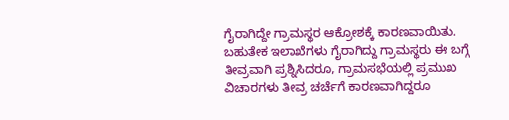ಗೈರಾಗಿದ್ದೇ ಗ್ರಾಮಸ್ಥರ ಆಕ್ರೋಶಕ್ಕೆ ಕಾರಣವಾಯಿತು. ಬಹುತೇಕ ಇಲಾಖೆಗಳು ಗೈರಾಗಿದ್ದು ಗ್ರಾಮಸ್ಥರು ಈ ಬಗ್ಗೆ ತೀವ್ರವಾಗಿ ಪ್ರಶ್ನಿಸಿದರೂ, ಗ್ರಾಮಸಭೆಯಲ್ಲಿ ಪ್ರಮುಖ ವಿಚಾರಗಳು ತೀವ್ರ ಚರ್ಚೆಗೆ ಕಾರಣವಾಗಿದ್ದರೂ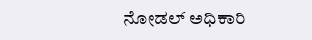ನೋಡಲ್ ಅಧಿಕಾರಿ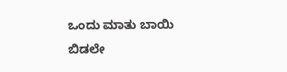ಒಂದು ಮಾತು ಬಾಯಿ ಬಿಡಲೇ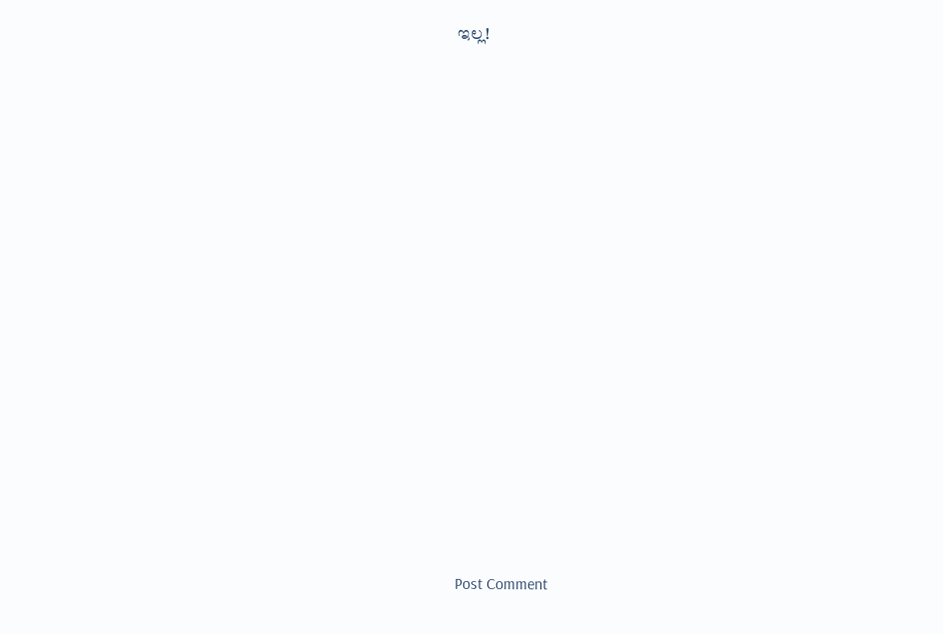ಇಲ್ಲ!
















Post Comment